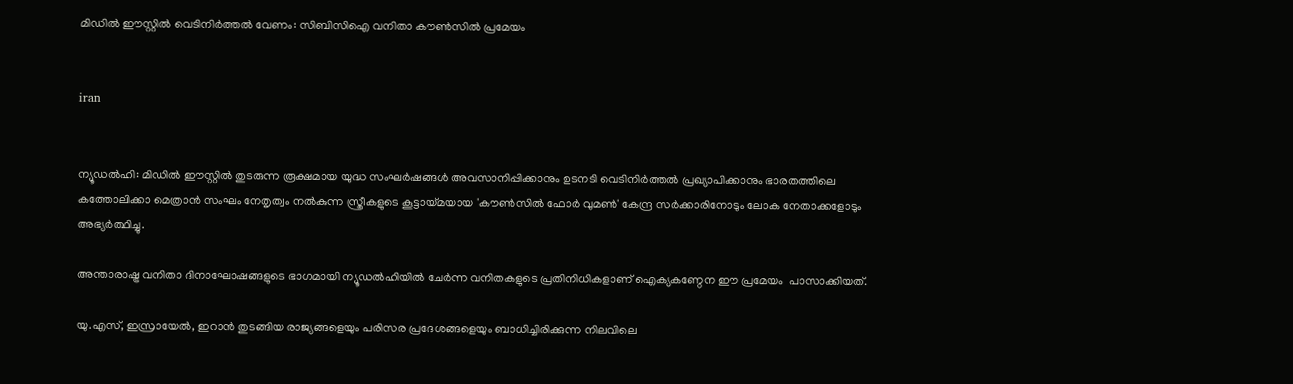മിഡില്‍ ഈസ്റ്റില്‍ വെടിനിര്‍ത്തല്‍ വേണം: സിബിസിഐ വനിതാ കൗണ്‍സില്‍ പ്രമേയം


iran


ന്യൂഡല്‍ഹി: മിഡില്‍ ഈസ്റ്റില്‍ തുടരുന്ന രൂക്ഷമായ യുദ്ധ സംഘര്‍ഷങ്ങള്‍ അവസാനിപ്പിക്കാനും ഉടനടി വെടിനിര്‍ത്തല്‍ പ്രഖ്യാപിക്കാനും ഭാരതത്തിലെ കത്തോലിക്കാ മെത്രാന്‍ സംഘം നേതൃത്വം നല്‍കുന്ന സ്ത്രീകളുടെ കൂട്ടായ്മയായ 'കൗണ്‍സില്‍ ഫോര്‍ വുമണ്‍' കേന്ദ്ര സര്‍ക്കാരിനോടും ലോക നേതാക്കളോടും അഭ്യര്‍ത്ഥിച്ചു.

അന്താരാഷ്ട്ര വനിതാ ദിനാഘോഷങ്ങളുടെ ഭാഗമായി ന്യൂഡല്‍ഹിയില്‍ ചേര്‍ന്ന വനിതകളുടെ പ്രതിനിധികളാണ് ഐക്യകണ്ഠേന ഈ പ്രമേയം  പാസാക്കിയത്.

യു.എസ്, ഇസ്രായേല്‍, ഇറാന്‍ തുടങ്ങിയ രാജ്യങ്ങളെയും പരിസര പ്രദേശങ്ങളെയും ബാധിച്ചിരിക്കുന്ന നിലവിലെ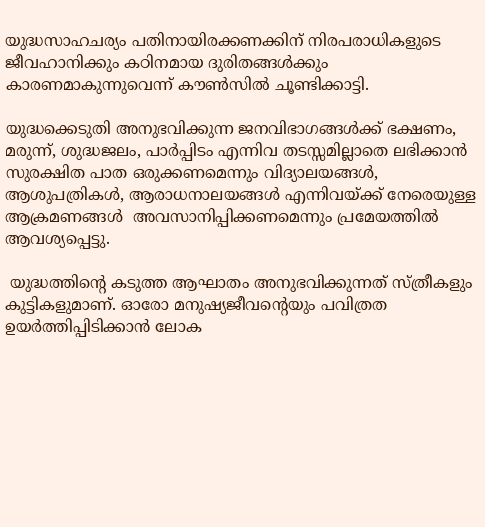യുദ്ധസാഹചര്യം പതിനായിരക്കണക്കിന് നിരപരാധികളുടെ ജീവഹാനിക്കും കഠിനമായ ദുരിതങ്ങള്‍ക്കും കാരണമാകുന്നുവെന്ന് കൗണ്‍സില്‍ ചൂണ്ടിക്കാട്ടി.

യുദ്ധക്കെടുതി അനുഭവിക്കുന്ന ജനവിഭാഗങ്ങള്‍ക്ക് ഭക്ഷണം, മരുന്ന്, ശുദ്ധജലം, പാര്‍പ്പിടം എന്നിവ തടസ്സമില്ലാതെ ലഭിക്കാന്‍  സുരക്ഷിത പാത ഒരുക്കണമെന്നും വിദ്യാലയങ്ങള്‍, ആശുപത്രികള്‍, ആരാധനാലയങ്ങള്‍ എന്നിവയ്ക്ക് നേരെയുള്ള ആക്രമണങ്ങള്‍  അവസാനിപ്പിക്കണമെന്നും പ്രമേയത്തില്‍ ആവശ്യപ്പെട്ടു.

 യുദ്ധത്തിന്റെ കടുത്ത ആഘാതം അനുഭവിക്കുന്നത് സ്ത്രീകളും കുട്ടികളുമാണ്. ഓരോ മനുഷ്യജീവന്റെയും പവിത്രത ഉയര്‍ത്തിപ്പിടിക്കാന്‍ ലോക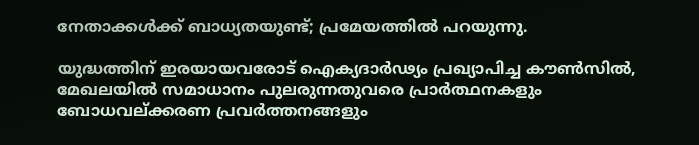നേതാക്കള്‍ക്ക് ബാധ്യതയുണ്ട്; പ്രമേയത്തില്‍ പറയുന്നു.

യുദ്ധത്തിന് ഇരയായവരോട് ഐക്യദാര്‍ഢ്യം പ്രഖ്യാപിച്ച കൗണ്‍സില്‍, മേഖലയില്‍ സമാധാനം പുലരുന്നതുവരെ പ്രാര്‍ത്ഥനകളും ബോധവല്ക്കരണ പ്രവര്‍ത്തനങ്ങളും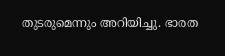തുടരുമെന്നും അറിയിച്ചു. ഭാരത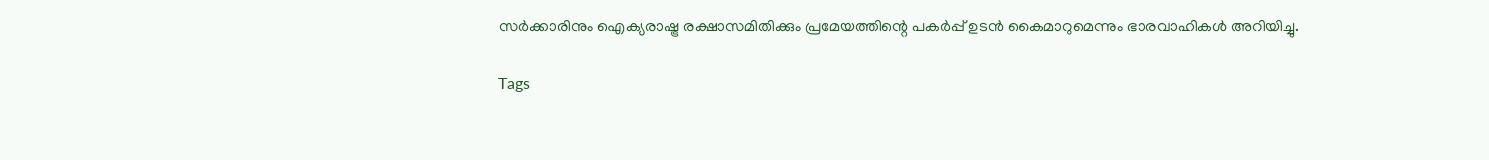സര്‍ക്കാരിനും ഐക്യരാഷ്ട്ര രക്ഷാസമിതിക്കും പ്രമേയത്തിന്റെ പകര്‍പ്പ് ഉടന്‍ കൈമാറുമെന്നും ഭാരവാഹികള്‍ അറിയിച്ചു.

Tags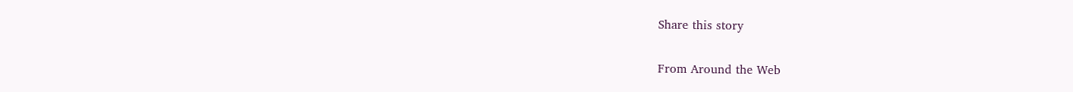Share this story

From Around the Web